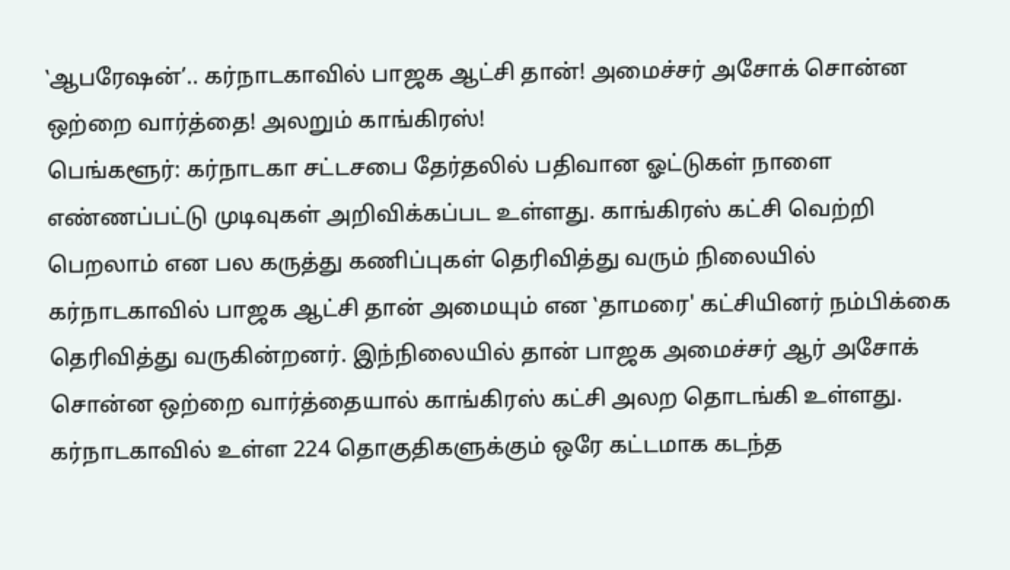‛ஆபரேஷன்’.. கர்நாடகாவில் பாஜக ஆட்சி தான்! அமைச்சர் அசோக் சொன்ன ஒற்றை வார்த்தை! அலறும் காங்கிரஸ்!
பெங்களூர்: கர்நாடகா சட்டசபை தேர்தலில் பதிவான ஓட்டுகள் நாளை எண்ணப்பட்டு முடிவுகள் அறிவிக்கப்பட உள்ளது. காங்கிரஸ் கட்சி வெற்றி பெறலாம் என பல கருத்து கணிப்புகள் தெரிவித்து வரும் நிலையில் கர்நாடகாவில் பாஜக ஆட்சி தான் அமையும் என ‛தாமரை' கட்சியினர் நம்பிக்கை தெரிவித்து வருகின்றனர். இந்நிலையில் தான் பாஜக அமைச்சர் ஆர் அசோக் சொன்ன ஒற்றை வார்த்தையால் காங்கிரஸ் கட்சி அலற தொடங்கி உள்ளது.
கர்நாடகாவில் உள்ள 224 தொகுதிகளுக்கும் ஒரே கட்டமாக கடந்த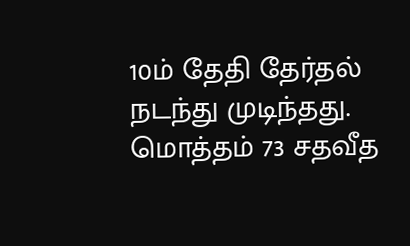10ம் தேதி தேர்தல் நடந்து முடிந்தது. மொத்தம் 73 சதவீத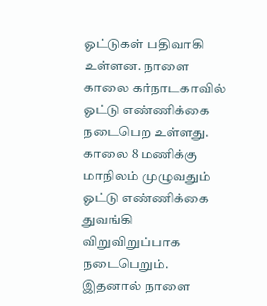ஓட்டுகள் பதிவாகி உள்ளன. நாளை காலை கர்நாடகாவில் ஓட்டு எண்ணிக்கை நடைபெற உள்ளது. காலை 8 மணிக்கு மாநிலம் முழுவதும் ஓட்டு எண்ணிக்கை துவங்கி விறுவிறுப்பாக நடைபெறும்.
இதனால் நாளை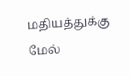மதியத்துக்கு மேல்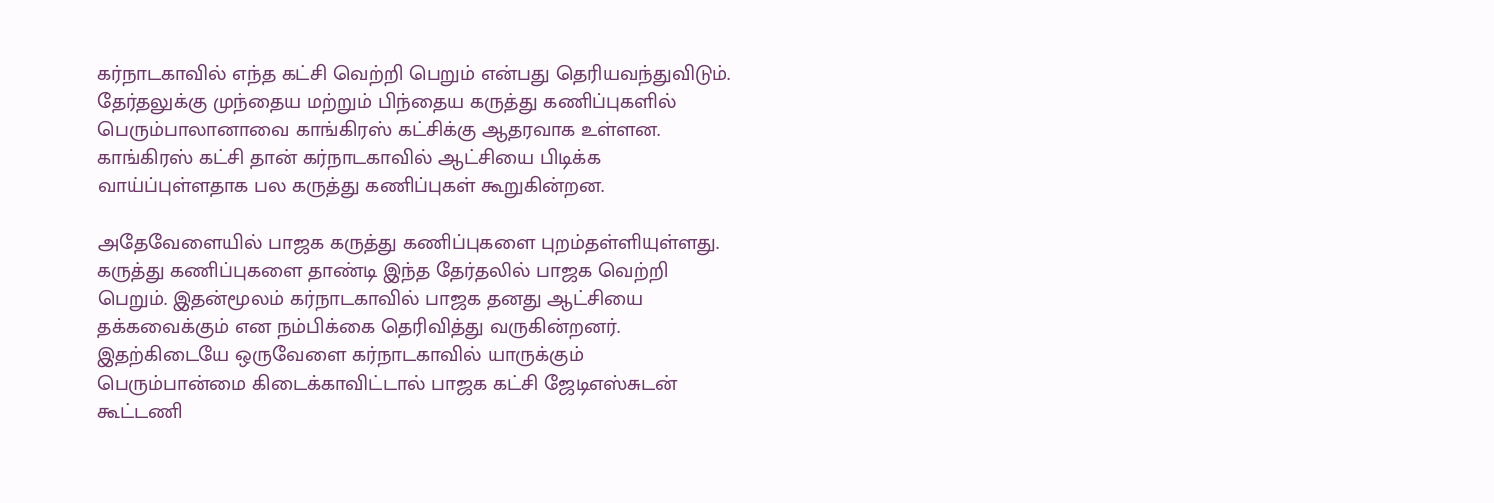கர்நாடகாவில் எந்த கட்சி வெற்றி பெறும் என்பது தெரியவந்துவிடும். தேர்தலுக்கு முந்தைய மற்றும் பிந்தைய கருத்து கணிப்புகளில் பெரும்பாலானாவை காங்கிரஸ் கட்சிக்கு ஆதரவாக உள்ளன. காங்கிரஸ் கட்சி தான் கர்நாடகாவில் ஆட்சியை பிடிக்க வாய்ப்புள்ளதாக பல கருத்து கணிப்புகள் கூறுகின்றன.

அதேவேளையில் பாஜக கருத்து கணிப்புகளை புறம்தள்ளியுள்ளது. கருத்து கணிப்புகளை தாண்டி இந்த தேர்தலில் பாஜக வெற்றி பெறும். இதன்மூலம் கர்நாடகாவில் பாஜக தனது ஆட்சியை தக்கவைக்கும் என நம்பிக்கை தெரிவித்து வருகின்றனர். இதற்கிடையே ஒருவேளை கர்நாடகாவில் யாருக்கும் பெரும்பான்மை கிடைக்காவிட்டால் பாஜக கட்சி ஜேடிஎஸ்சுடன் கூட்டணி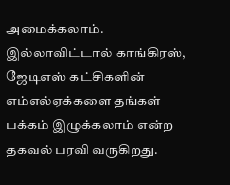அமைக்கலாம். இல்லாவிட்டால் காங்கிரஸ், ஜேடிஎஸ் கட்சிகளின் எம்எல்ஏக்களை தங்கள் பக்கம் இழுக்கலாம் என்ற தகவல் பரவி வருகிறது.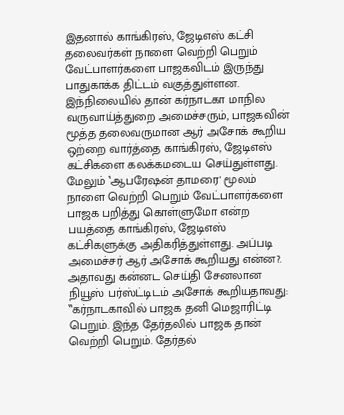இதனால் காங்கிரஸ், ஜேடிஎஸ் கட்சி தலைவர்கள் நாளை வெற்றி பெறும் வேட்பாளர்களை பாஜகவிடம் இருந்து பாதுகாக்க திட்டம் வகுத்துள்ளன. இந்நிலையில் தான் கர்நாடகா மாநில வருவாய்த்துறை அமைச்சரும், பாஜகவின் மூத்த தலைவருமான ஆர் அசோக் கூறிய ஒற்றை வார்த்தை காங்கிரஸ், ஜேடிஎஸ் கட்சிகளை கலக்கமடைய செய்துள்ளது. மேலும் ‛ஆபரேஷன் தாமரை' மூலம் நாளை வெற்றி பெறும் வேட்பாளர்களை பாஜக பறித்து கொள்ளுமோ என்ற பயத்தை காங்கிரஸ், ஜேடிஎஸ் கட்சிகளுக்கு அதிகரித்துள்ளது. அப்படி அமைச்சர் ஆர் அசோக் கூறியது என்ன?.
அதாவது கன்னட செய்தி சேனலான நியூஸ் பர்ஸ்ட்டிடம் அசோக் கூறியதாவது: ‛‛கர்நாடகாவில் பாஜக தனி மெஜாரிட்டி பெறும். இந்த தேர்தலில் பாஜக தான் வெற்றி பெறும். தேர்தல்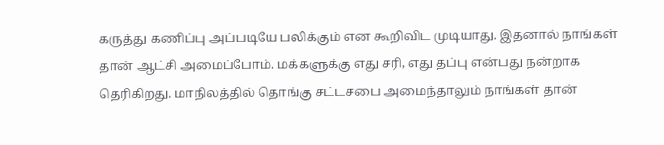கருத்து கணிப்பு அப்படியே பலிக்கும் என கூறிவிட முடியாது. இதனால் நாங்கள் தான் ஆட்சி அமைப்போம். மக்களுக்கு எது சரி, எது தப்பு என்பது நன்றாக தெரிகிறது. மாநிலத்தில் தொங்கு சட்டசபை அமைந்தாலும் நாங்கள் தான்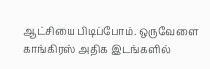ஆட்சியை பிடிப்போம். ஒருவேளை காங்கிரஸ் அதிக இடங்களில்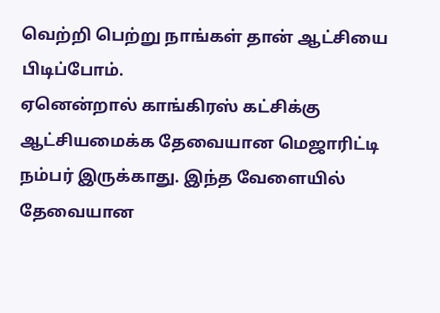வெற்றி பெற்று நாங்கள் தான் ஆட்சியை பிடிப்போம்.
ஏனென்றால் காங்கிரஸ் கட்சிக்கு ஆட்சியமைக்க தேவையான மெஜாரிட்டி நம்பர் இருக்காது. இந்த வேளையில் தேவையான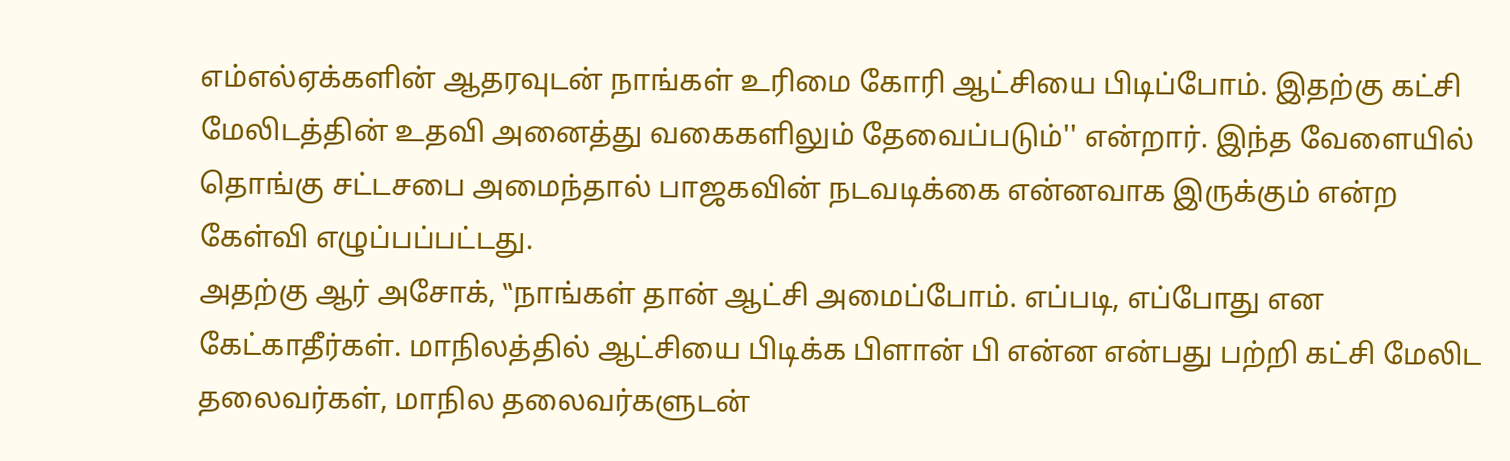எம்எல்ஏக்களின் ஆதரவுடன் நாங்கள் உரிமை கோரி ஆட்சியை பிடிப்போம். இதற்கு கட்சி மேலிடத்தின் உதவி அனைத்து வகைகளிலும் தேவைப்படும்'' என்றார். இந்த வேளையில் தொங்கு சட்டசபை அமைந்தால் பாஜகவின் நடவடிக்கை என்னவாக இருக்கும் என்ற கேள்வி எழுப்பப்பட்டது.
அதற்கு ஆர் அசோக், ‛‛நாங்கள் தான் ஆட்சி அமைப்போம். எப்படி, எப்போது என கேட்காதீர்கள். மாநிலத்தில் ஆட்சியை பிடிக்க பிளான் பி என்ன என்பது பற்றி கட்சி மேலிட தலைவர்கள், மாநில தலைவர்களுடன்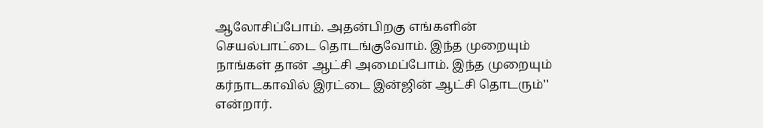ஆலோசிப்போம். அதன்பிறகு எங்களின் செயல்பாட்டை தொடங்குவோம். இந்த முறையும் நாங்கள் தான் ஆட்சி அமைப்போம். இந்த முறையும் கர்நாடகாவில் இரட்டை இன்ஜின் ஆட்சி தொடரும்'' என்றார்.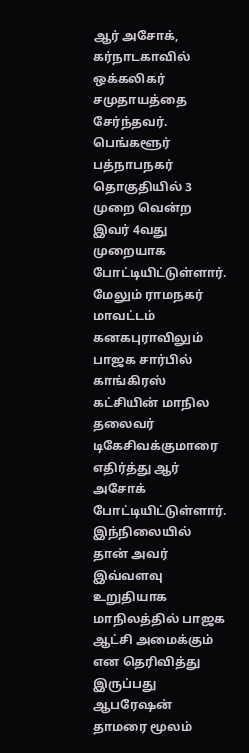ஆர் அசோக், கர்நாடகாவில் ஒக்கலிகர் சமுதாயத்தை சேர்ந்தவர். பெங்களூர் பத்நாபநகர் தொகுதியில் 3 முறை வென்ற இவர் 4வது முறையாக போட்டியிட்டுள்ளார். மேலும் ராமநகர் மாவட்டம் கனகபுராவிலும் பாஜக சார்பில் காங்கிரஸ் கட்சியின் மாநில தலைவர் டிகேசிவக்குமாரை எதிர்த்து ஆர் அசோக் போட்டியிட்டுள்ளார்.
இந்நிலையில் தான் அவர் இவ்வளவு உறுதியாக மாநிலத்தில் பாஜக ஆட்சி அமைக்கும் என தெரிவித்து இருப்பது ஆபரேஷன் தாமரை மூலம்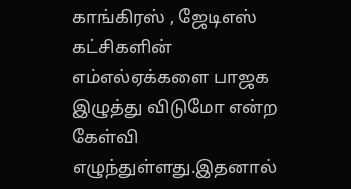காங்கிரஸ் , ஜேடிஎஸ் கட்சிகளின் எம்எல்ஏக்களை பாஜக இழுத்து விடுமோ என்ற கேள்வி எழுந்துள்ளது.இதனால்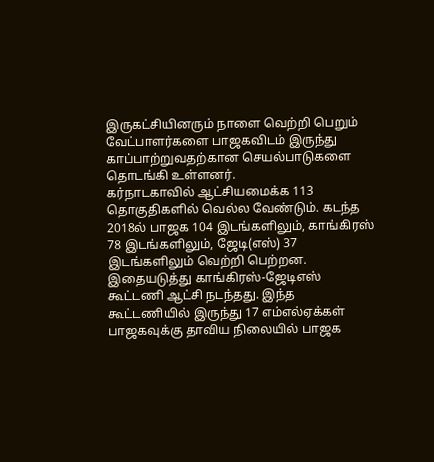இருகட்சியினரும் நாளை வெற்றி பெறும் வேட்பாளர்களை பாஜகவிடம் இருந்து காப்பாற்றுவதற்கான செயல்பாடுகளை தொடங்கி உள்ளனர்.
கர்நாடகாவில் ஆட்சியமைக்க 113 தொகுதிகளில் வெல்ல வேண்டும். கடந்த 2018ல் பாஜக 104 இடங்களிலும், காங்கிரஸ் 78 இடங்களிலும், ஜேடி(எஸ்) 37 இடங்களிலும் வெற்றி பெற்றன. இதையடுத்து காங்கிரஸ்-ஜேடிஎஸ் கூட்டணி ஆட்சி நடந்தது. இந்த கூட்டணியில் இருந்து 17 எம்எல்ஏக்கள் பாஜகவுக்கு தாவிய நிலையில் பாஜக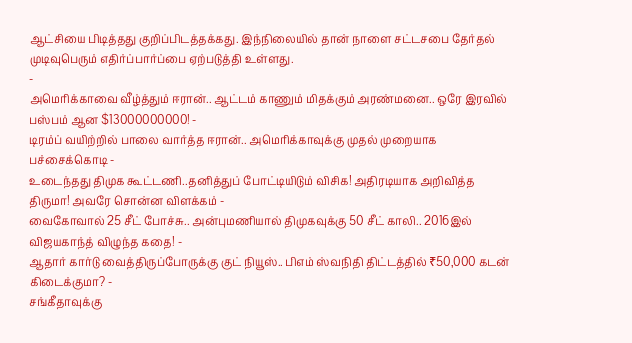ஆட்சியை பிடித்தது குறிப்பிடத்தக்கது. இந்நிலையில் தான் நாளை சட்டசபை தேர்தல் முடிவுபெரும் எதிர்ப்பார்ப்பை ஏற்படுத்தி உள்ளது.
-
அமெரிக்காவை வீழ்த்தும் ஈரான்.. ஆட்டம் காணும் மிதக்கும் அரண்மனை.. ஒரே இரவில் பஸ்பம் ஆன $13000000000! -
டிரம்ப் வயிற்றில் பாலை வார்த்த ஈரான்.. அமெரிக்காவுக்கு முதல் முறையாக பச்சைக்கொடி -
உடைந்தது திமுக கூட்டணி..தனித்துப் போட்டியிடும் விசிக! அதிரடியாக அறிவித்த திருமா! அவரே சொன்ன விளக்கம் -
வைகோவால் 25 சீட் போச்சு.. அன்புமணியால் திமுகவுக்கு 50 சீட் காலி.. 2016இல் விஜயகாந்த் விழுந்த கதை! -
ஆதார் கார்டு வைத்திருப்போருக்கு குட் நியூஸ்.. பிஎம் ஸ்வநிதி திட்டத்தில் ₹50,000 கடன் கிடைக்குமா? -
சங்கீதாவுக்கு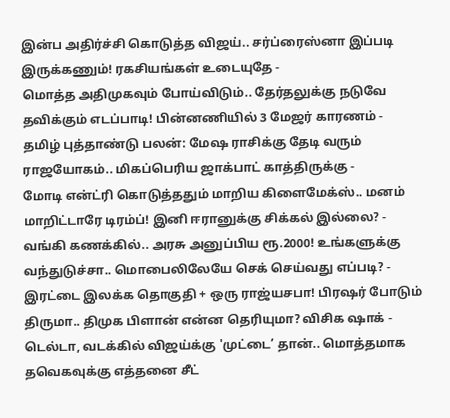இன்ப அதிர்ச்சி கொடுத்த விஜய்.. சர்ப்ரைஸ்னா இப்படி இருக்கணும்! ரகசியங்கள் உடையுதே -
மொத்த அதிமுகவும் போய்விடும்.. தேர்தலுக்கு நடுவே தவிக்கும் எடப்பாடி! பின்னணியில் 3 மேஜர் காரணம் -
தமிழ் புத்தாண்டு பலன்: மேஷ ராசிக்கு தேடி வரும் ராஜயோகம்.. மிகப்பெரிய ஜாக்பாட் காத்திருக்கு -
மோடி என்ட்ரி கொடுத்ததும் மாறிய கிளைமேக்ஸ்.. மனம் மாறிட்டாரே டிரம்ப்! இனி ஈரானுக்கு சிக்கல் இல்லை? -
வங்கி கணக்கில்.. அரசு அனுப்பிய ரூ.2000! உங்களுக்கு வந்துடுச்சா.. மொபைலிலேயே செக் செய்வது எப்படி? -
இரட்டை இலக்க தொகுதி + ஒரு ராஜ்யசபா! பிரஷர் போடும் திருமா.. திமுக பிளான் என்ன தெரியுமா? விசிக ஷாக் -
டெல்டா, வடக்கில் விஜய்க்கு 'முட்டை’ தான்.. மொத்தமாக தவெகவுக்கு எத்தனை சீட்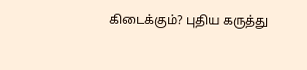கிடைக்கும்? புதிய கருத்து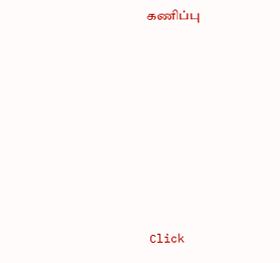கணிப்பு












Click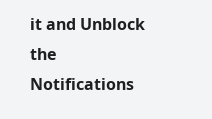it and Unblock the Notifications